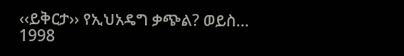‹‹ይቅርታ›› የኢህአዴግ ቃጭል? ወይስ…
1998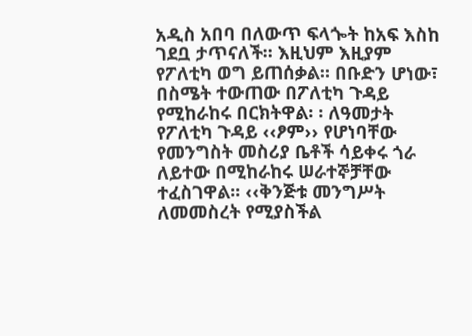አዲስ አበባ በለውጥ ፍላጐት ከአፍ እስከ ገደቧ ታጥናለች። እዚህም እዚያም የፖለቲካ ወግ ይጠሰቃል። በቡድን ሆነው፣ በስሜት ተውጠው በፖለቲካ ጉዳይ የሚከራከሩ በርክትዋል፡ ፡ ለዓመታት የፖለቲካ ጉዳይ ‹‹ፆም›› የሆነባቸው የመንግስት መስሪያ ቤቶች ሳይቀሩ ጎራ ለይተው በሚከራከሩ ሠራተኞቻቸው ተፈስገዋል፡፡ ‹‹ቅንጅቱ መንግሥት ለመመስረት የሚያስችል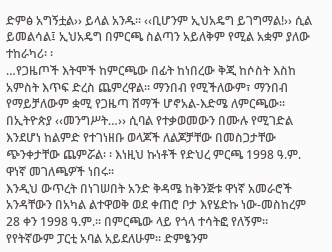ድምፅ አግኝቷል›› ይላል አንዱ። ‹‹ቢሆንም ኢህአዴግ ይገግማል!›› ሲል ይመልሳል፤ ኢህአዴግ በምርጫ ስልጣን አይለቅም የሚል አቋም ያለው ተከራካሪ፡ ፡
…የጋዜጦች እትሞች ከምርጫው በፊት ከነበረው ቅጂ ከሶስት እስከ አምስት እጥፍ ድረስ ጨምረዋል። ማንበብ የሚችለውም፣ ማንበብ የማይቻለውም ቋሚ የጋዜጣ ሸማች ሆኖአል-እድሜ ለምርጫው። በኢትዮጵያ ‹‹መንግሥት…›› ሲባል የተቃወመውን በሙሉ የሚገድል እንደሆነ ከልምድ የተገነዘቡ ወላጆች ለልጆቻቸው በመስጋታቸው ጭንቀታቸው ጨምሯል፡ ፡ እነዚህ ኩነቶች የድህረ ምርጫ 1998 ዓ.ም. ዋነኛ መገለጫዎች ነበሩ፡፡
እንዲህ ውጥረት በነገሠበት አንድ ቅዳሜ ከቅንጅቱ ዋነኛ አመራሮች አንዳቸውን በአካል ልተዋወቅ ወደ ቀጠሮ ቦታ እየሄድኩ ነው-መስከረም 28 ቀን 1998 ዓ.ም.፡፡ በምርጫው ላይ የጎላ ተሳትፎ የለኝም። የየትኛውም ፓርቲ አባል አይደለሁም። ድምፄንም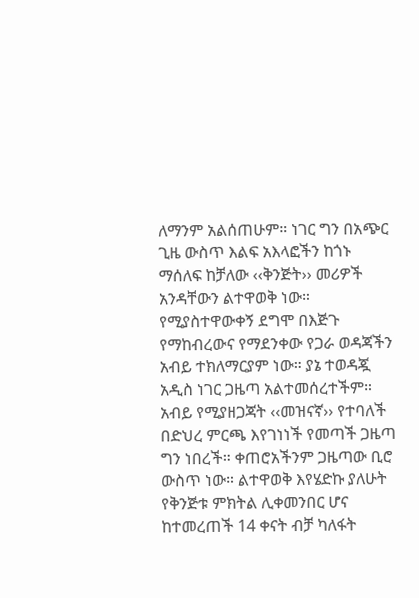ለማንም አልሰጠሁም። ነገር ግን በአጭር ጊዜ ውስጥ እልፍ አእላፎችን ከጎኑ ማሰለፍ ከቻለው ‹‹ቅንጅት›› መሪዎች አንዳቸውን ልተዋወቅ ነው። የሚያስተዋውቀኝ ደግሞ በእጅጉ የማከብረውና የማደንቀው የጋራ ወዳጃችን አብይ ተክለማርያም ነው። ያኔ ተወዳጇ አዲስ ነገር ጋዜጣ አልተመሰረተችም። አብይ የሚያዘጋጃት ‹‹መዝናኛ›› የተባለች በድህረ ምርጫ እየገነነች የመጣች ጋዜጣ ግን ነበረች። ቀጠሮአችንም ጋዜጣው ቢሮ ውስጥ ነው። ልተዋወቅ እየሄድኩ ያለሁት የቅንጅቱ ምክትል ሊቀመንበር ሆና ከተመረጠች 14 ቀናት ብቻ ካለፋት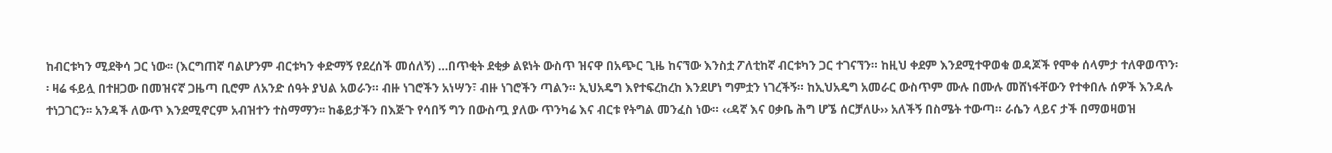ከብርቱካን ሚደቅሳ ጋር ነው፡፡ (እርግጠኛ ባልሆንም ብርቱካን ቀድማኝ የደረሰች መሰለኝ) …በጥቂት ደቂቃ ልዩነት ውስጥ ዝናዋ በአጭር ጊዜ ከናኘው እንስቷ ፖለቲከኛ ብርቱካን ጋር ተገናኘን። ከዚህ ቀደም እንደሚተዋወቁ ወዳጆች የሞቀ ሰላምታ ተለዋወጥን፡፡ ዛሬ ፋይሏ በተዘጋው በመዝናኛ ጋዜጣ ቢሮም ለአንድ ሰዓት ያህል አወራን። ብዙ ነገሮችን አነሣን፣ ብዙ ነገሮችን ጣልን። ኢህአዴግ እየተፍረከረከ እንደሆነ ግምቷን ነገረችኝ። ከኢህአዴግ አመራር ውስጥም ሙሉ በሙሉ መሸነፋቸውን የተቀበሉ ሰዎች እንዳሉ ተነጋገርን፡፡ አንዳች ለውጥ እንደሚኖርም አብዝተን ተስማማን፡፡ ከቆይታችን በእጅጉ የሳበኝ ግን በውስጧ ያለው ጥንካሬ እና ብርቱ የትግል መንፈስ ነው። ‹‹ዳኛ እና ዐቃቤ ሕግ ሆኜ ሰርቻለሁ›› አለችኝ በስሜት ተውጣ። ራሴን ላይና ታች በማወዛወዝ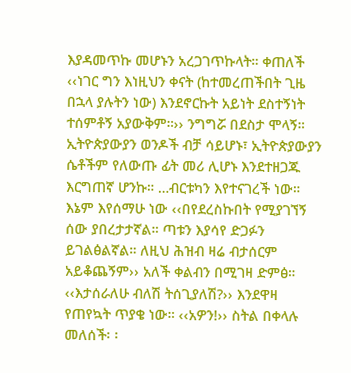እያዳመጥኩ መሆኑን አረጋገጥኩላት። ቀጠለች ‹‹ነገር ግን እነዚህን ቀናት (ከተመረጠችበት ጊዜ በኋላ ያሉትን ነው) እንደኖርኩት አይነት ደስተኝነት ተሰምቶኝ አያውቅም።›› ንግግሯ በደስታ ሞላኝ። ኢትዮጵያውያን ወንዶች ብቻ ሳይሆኑ፣ ኢትዮጵያውያን ሴቶችም የለውጡ ፊት መሪ ሊሆኑ እንደተዘጋጁ እርግጠኛ ሆንኩ። …ብርቱካን እየተናገረች ነው። እኔም እየሰማሁ ነው ‹‹በየደረስኩበት የሚያገኘኝ ሰው ያበረታታኛል። ጣቱን እያሳየ ድጋፉን ይገልፅልኛል። ለዚህ ሕዝብ ዛሬ ብታሰርም አይቆጨኝም›› አለች ቀልብን በሚገዛ ድምፅ።
‹‹እታሰራለሁ ብለሽ ትሰጊያለሽ?›› እንደዋዛ የጠየኳት ጥያቄ ነው። ‹‹አዎን!›› ስትል በቀላሉ መለሰች፡ ፡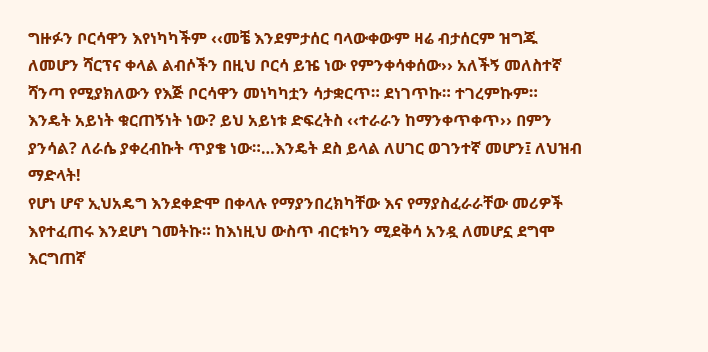ግዙፉን ቦርሳዋን እየነካካችም ‹‹መቼ እንደምታሰር ባላውቀውም ዛሬ ብታሰርም ዝግጁ ለመሆን ሻርፕና ቀላል ልብሶችን በዚህ ቦርሳ ይዤ ነው የምንቀሳቀሰው›› አለችኝ መለስተኛ ሻንጣ የሚያክለውን የእጅ ቦርሳዋን መነካካቷን ሳታቋርጥ። ደነገጥኩ። ተገረምኩም። እንዴት አይነት ቁርጠኝነት ነው? ይህ አይነቱ ድፍረትስ ‹‹ተራራን ከማንቀጥቀጥ›› በምን ያንሳል? ለራሴ ያቀረብኩት ጥያቄ ነው።…እንዴት ደስ ይላል ለሀገር ወገንተኛ መሆን፤ ለህዝብ ማድላት!
የሆነ ሆኖ ኢህአዴግ እንደቀድሞ በቀላሉ የማያንበረክካቸው እና የማያስፈራራቸው መሪዎች እየተፈጠሩ እንደሆነ ገመትኩ። ከእነዚህ ውስጥ ብርቱካን ሚደቅሳ አንዷ ለመሆኗ ደግሞ እርግጠኛ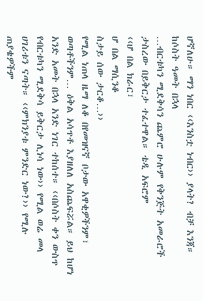ሆኛለሁ። ማን ነበር ‹‹እንስቷ ነብር›› ያላት? ብቻ እንጃ።
ከሶስት ዓመት በኋላ
…ብርቱካን ሚደቅሳን ጨምሮ ሁሉም የቅንጅት አመራሮች ታስረው በይቅርታ ተፈተዋል። ቴዲ አፍሮም
‹‹ሆ በል ክራር፣
ሆ በል ማሲንቆ
ስታይ ሰው ታርቆ…››
የሚል ነጠላ ዜማ ለቆ በየመዝናኛ ቦታው አዋቂዎችንም፣ ወጣቶችንም… ዕቅል አሳጥቶ እያዘለለ አስጨፍሯል። ይህ ከሆነ አንድ አመት በኋላ አንድ ነገር ተከሰተ። ‹‹በሶስት ቀን ውስጥ የብርቱካን ሚደቅሳ ይቅርታ ሊነሳ ነው›› የሚል ወሬ መላ ሀገሪቱን ናጣት። ‹‹ምክንያቱ ምንድር ነው?›› የሚሉ ጠያቄዎችም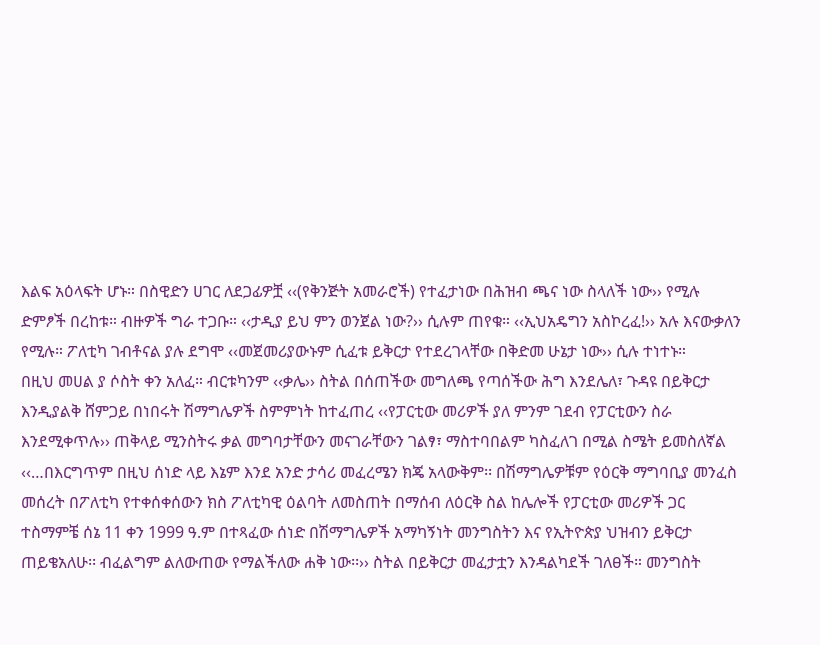እልፍ አዕላፍት ሆኑ። በስዊድን ሀገር ለደጋፊዎቿ ‹‹(የቅንጅት አመራሮች) የተፈታነው በሕዝብ ጫና ነው ስላለች ነው›› የሚሉ ድምፆች በረከቱ። ብዙዎች ግራ ተጋቡ። ‹‹ታዲያ ይህ ምን ወንጀል ነው?›› ሲሉም ጠየቁ። ‹‹ኢህአዴግን አስኮረፈ!›› አሉ እናውቃለን የሚሉ። ፖለቲካ ገብቶናል ያሉ ደግሞ ‹‹መጀመሪያውኑም ሲፈቱ ይቅርታ የተደረገላቸው በቅድመ ሁኔታ ነው›› ሲሉ ተነተኑ።
በዚህ መሀል ያ ሶስት ቀን አለፈ። ብርቱካንም ‹‹ቃሌ›› ስትል በሰጠችው መግለጫ የጣሰችው ሕግ እንደሌለ፣ ጉዳዩ በይቅርታ እንዲያልቅ ሸምጋይ በነበሩት ሽማግሌዎች ስምምነት ከተፈጠረ ‹‹የፓርቲው መሪዎች ያለ ምንም ገደብ የፓርቲውን ስራ እንደሚቀጥሉ›› ጠቅላይ ሚንስትሩ ቃል መግባታቸውን መናገራቸውን ገልፃ፣ ማስተባበልም ካስፈለገ በሚል ስሜት ይመስለኛል ‹‹…በእርግጥም በዚህ ሰነድ ላይ እኔም እንደ አንድ ታሳሪ መፈረሜን ክጄ አላውቅም፡፡ በሽማግሌዎቹም የዕርቅ ማግባቢያ መንፈስ መሰረት በፖለቲካ የተቀሰቀሰውን ክስ ፖለቲካዊ ዕልባት ለመስጠት በማሰብ ለዕርቅ ስል ከሌሎች የፓርቲው መሪዎች ጋር ተስማምቼ ሰኔ 11 ቀን 1999 ዓ.ም በተጻፈው ሰነድ በሽማግሌዎች አማካኝነት መንግስትን እና የኢትዮጵያ ህዝብን ይቅርታ ጠይቄአለሁ፡፡ ብፈልግም ልለውጠው የማልችለው ሐቅ ነው፡፡›› ስትል በይቅርታ መፈታቷን እንዳልካደች ገለፀች። መንግስት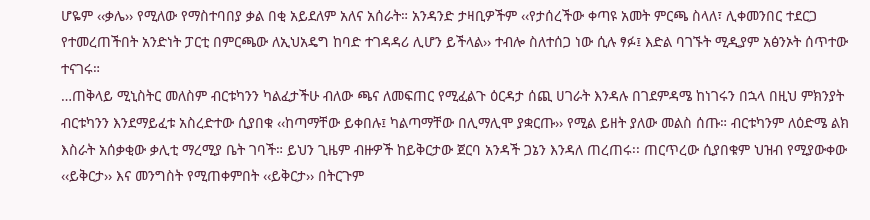ሆዬም ‹‹ቃሌ›› የሚለው የማስተባበያ ቃል በቂ አይደለም አለና አሰራት። አንዳንድ ታዛቢዎችም ‹‹የታሰረችው ቀጣዩ አመት ምርጫ ስላለ፣ ሊቀመንበር ተደርጋ የተመረጠችበት አንድነት ፓርቲ በምርጫው ለኢህአዴግ ከባድ ተገዳዳሪ ሊሆን ይችላል›› ተብሎ ስለተሰጋ ነው ሲሉ ፃፉ፤ እድል ባገኙት ሚዲያም አፅንኦት ሰጥተው ተናገሩ።
…ጠቅላይ ሚኒስትር መለስም ብርቱካንን ካልፈታችሁ ብለው ጫና ለመፍጠር የሚፈልጉ ዕርዳታ ሰጪ ሀገራት እንዳሉ በገደምዳሜ ከነገሩን በኋላ በዚህ ምክንያት ብርቱካንን እንደማይፈቱ አስረድተው ሲያበቁ ‹‹ከጣማቸው ይቀበሉ፤ ካልጣማቸው በሊማሊሞ ያቋርጡ›› የሚል ይዘት ያለው መልስ ሰጡ። ብርቱካንም ለዕድሜ ልክ እስራት አሰቃቂው ቃሊቲ ማረሚያ ቤት ገባች። ይህን ጊዜም ብዙዎች ከይቅርታው ጀርባ አንዳች ጋኔን እንዳለ ጠረጠሩ፡፡ ጠርጥረው ሲያበቁም ህዝብ የሚያውቀው ‹‹ይቅርታ›› እና መንግስት የሚጠቀምበት ‹‹ይቅርታ›› በትርጉም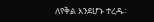ለየቅል እንደሆኑ ተረዱ፡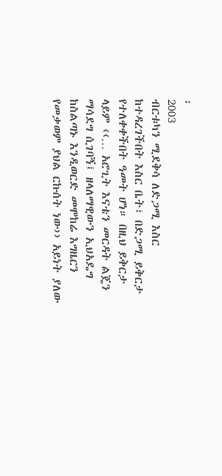፡
2003
ብርቱካን ሚደቅሳ ለድጋሚ እስር ከተዳረገችበት እስር ቤት፣ በድጋሚ ይቅርታ የተለቀቀችበት ዓመት ሆነ። በዚህ ይቅርታ ላይም ‹‹… አሮጊት እናቴን መርዳት ልጄን ማሳደግ ሲገባኝ፤ ዘላለማዊውን ኢህአዴግ ከስልጣኑ እንዲወርድ መሞከሬ እግዜርን የመቃወም ያህል ርኩሰት ነው›› አይነት ያለው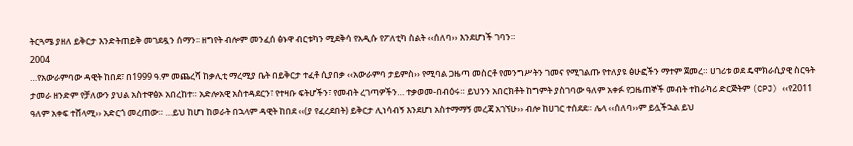ትርጓሜ ያዘለ ይቅርታ እንድትጠይቅ መገደዷን ሰማን፡፡ ዘግየት ብሎም መንፈሰ ፅኑዋ ብርቱካን ሚደቅሳ የአዲሱ የፖለቲካ ስልት ‹‹ሰለባ›› እንደሆነች ገባን።
2004
…የአውራምባው ዳዊት ከበደ፣ በ1999 ዓ.ም መጨረሻ ከቃሊቲ ማረሚያ ቤት በይቅርታ ተፈቶ ሲያበቃ ‹‹አውራምባ ታይምስ›› የሚባል ጋዜጣ መስርቶ የመንግሥትን ገመና የሚገልጡ የተለያዩ ፅሁፎችን ማተም ጀመረ። ሀገሪቱ ወደ ዴሞክራሲያዊ ስርዓት ታመራ ዘንድም የቻለውን ያህል አስተዋፅኦ አበረከተ። አድሎአዊ አስተዳደርን፣ የተዛቡ ፍትሆችን፣ የመብት ረገጣዎችን… ተቃወመ-በብዕሩ። ይህንን አበርክቶት ከግምት ያስገባው ዓለም አቀፉ የጋዜጠኞች መብት ተከራካሪ ድርጅትም (CPJ) ‹‹የ2011 ዓለም አቀፍ ተሸላሚ›› አድርጎ መረጠው። …ይህ ከሆነ ከወራት በኋላም ዳዊት ከበደ ‹‹(ያ የፈረደበት) ይቅርታ ሊነሳብኝ እንደሆነ አስተማማኝ መረጃ አገኘሁ›› ብሎ ከሀገር ተሰደደ። ሌላ ‹‹ሰለባ››ም ይሏችኋል ይህ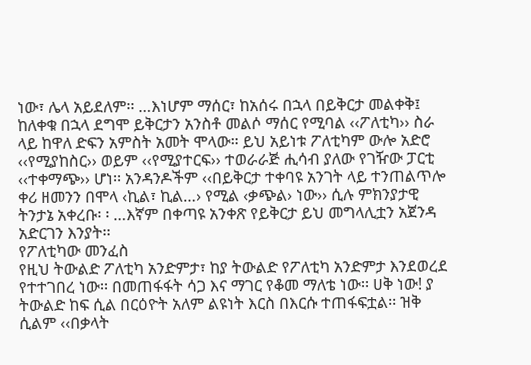ነው፣ ሌላ አይደለም፡፡ …እነሆም ማሰር፣ ከአሰሩ በኋላ በይቅርታ መልቀቅ፤ ከለቀቁ በኋላ ደግሞ ይቅርታን አንስቶ መልሶ ማሰር የሚባል ‹‹ፖለቲካ›› ስራ ላይ ከዋለ ድፍን አምስት አመት ሞላው። ይህ አይነቱ ፖለቲካም ውሎ አድሮ ‹‹የሚያከስር›› ወይም ‹‹የሚያተርፍ›› ተወራራጅ ሒሳብ ያለው የገዥው ፓርቲ ‹‹ተቀማጭ›› ሆነ፡፡ አንዳንዶችም ‹‹በይቅርታ ተቀባዩ አንገት ላይ ተንጠልጥሎ ቀሪ ዘመንን በሞላ ‹ኪል፣ ኪል…› የሚል ‹ቃጭል› ነው›› ሲሉ ምክንያታዊ ትንታኔ አቀረቡ፡ ፡ …እኛም በቀጣዩ አንቀጽ የይቅርታ ይህ መግላሊቷን አጀንዳ አድርገን እንያት፡፡
የፖለቲካው መንፈስ
የዚህ ትውልድ ፖለቲካ አንድምታ፣ ከያ ትውልድ የፖለቲካ አንድምታ እንደወረደ የተተገበረ ነው፡፡ በመጠፋፋት ሳጋ እና ማገር የቆመ ማለቴ ነው፡፡ ሀቅ ነው! ያ ትውልድ ከፍ ሲል በርዕዮት አለም ልዩነት እርስ በእርሱ ተጠፋፍቷል፡፡ ዝቅ ሲልም ‹‹በቃላት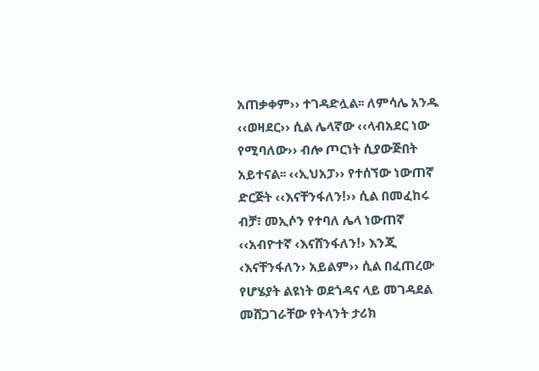አጠቃቀም›› ተገዳድሏል፡፡ ለምሳሌ አንዱ ‹‹ወዛደር›› ሲል ሌላኛው ‹‹ላብአደር ነው የሚባለው›› ብሎ ጦርነት ሲያውጅበት አይተናል፡፡ ‹‹ኢህአፓ›› የተሰኘው ነውጠኛ ድርጅት ‹‹እናቸንፋለን!›› ሲል በመፈከሩ ብቻ፣ መኢሶን የተባለ ሌላ ነውጠኛ ‹‹አብዮተኛ ‹እናሸንፋለን!› እንጂ ‹እናቸንፋለን› አይልም›› ሲል በፈጠረው የሆሄያት ልዩነት ወደጎዳና ላይ መገዳደል መሸጋገራቸው የትላንት ታሪክ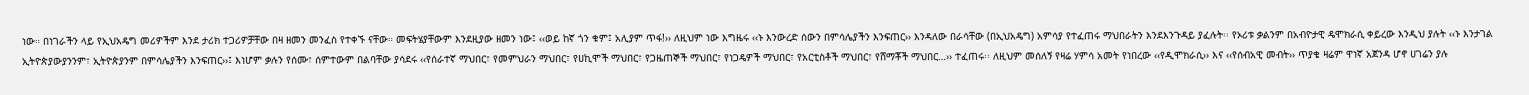ነው። በነገራችን ላይ የኢህአዴግ መሪዎችም እንደ ታሪክ ተጋሪዎቻቸው በዛ ዘመን መንፈስ የተቀኙ ናቸው። መፍትሄያቸውም እንደዚያው ዘመን ነው፤ ‹‹ወይ ከኛ ጎን ቁም፤ አሊያም ጥፋ!›› ለዚህም ነው እግዜሩ ‹‹ኑ እንውረድ ሰውን በምሳሌያችን እንፍጠር›› እንዳለው በራሳቸው (በኢህአዴግ) አምሳያ የተፈጠሩ ማህበራትን እንደእንጉዳይ ያፈሉት፡፡ የኦሪቱ ቃልንም በአብዮታዊ ዴሞክራሲ ቀይረው እንዲህ ያሉት ‹‹ኑ እንታገል ኢትዮጵያውያንንም፣ ኢትዮጵያንም በምሳሌያችን እንፍጠር››፤ እነሆም ቃሉን የሰሙ፣ ሰምተውም በልባቸው ያሳደሩ ‹‹የሰራተኛ ማህበር፣ የመምህራን ማህበር፣ የሀኪሞች ማህበር፣ የጋዜጠኞች ማህበር፣ የነጋዴዎች ማህበር፣ የአርቲስቶች ማህበር፣ የሸማቾች ማህበር…›› ተፈጠሩ፡፡ ለዚህም መሰለኝ የዛሬ ሃምሳ አመት የነበረው ‹‹የዲሞክራሲ›› እና ‹‹የሰብአዊ መብት›› ጥያቄ ዛሬም ዋነኛ አጀንዳ ሆኖ ሀገሬን ያሉ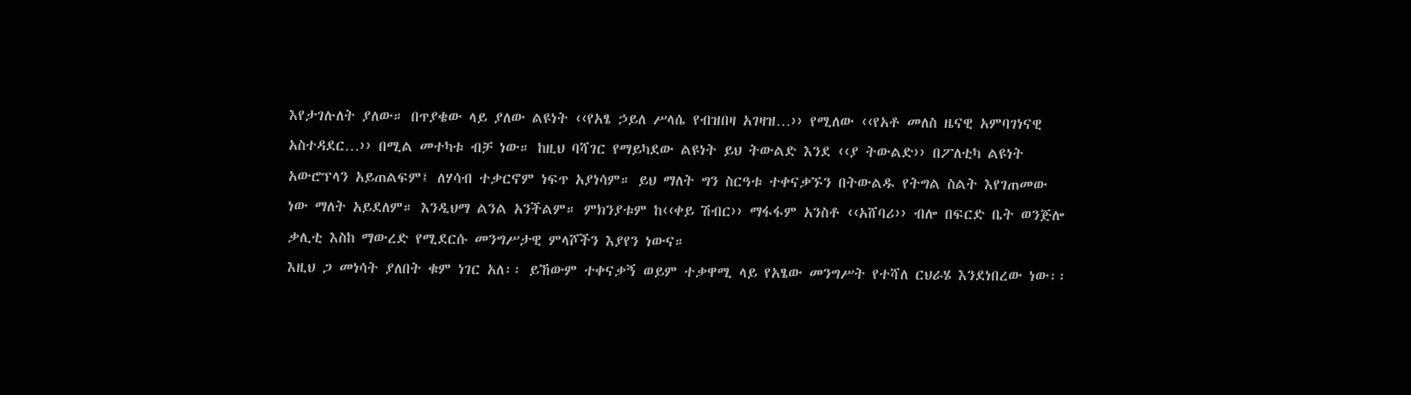እየታገሉለት ያለው። በጥያቄው ላይ ያለው ልዩነት ‹‹የአፄ ኃይለ ሥላሴ የብዝበዛ አገዛዝ…›› የሚለው ‹‹የአቶ መለስ ዜናዊ አምባገነናዊ አስተዳደር…›› በሚል መተካቱ ብቻ ነው። ከዚህ ባሻገር የማይካደው ልዩነት ይህ ትውልድ እንደ ‹‹ያ ትውልድ›› በፖለቲካ ልዩነት አውሮፕላን አይጠልፍም፤ ለሃሳብ ተቃርኖም ነፍጥ አያነሳም። ይህ ማለት ግን ስርዓቱ ተቀናቃኙን በትውልዱ የትግል ስልት እየገጠመው ነው ማለት አይደለም። እንዲህማ ልንል አንችልም። ምክንያቱም ከ‹‹ቀይ ሽብር›› ማፋፋም አንስቶ ‹‹አሸባሪ›› ብሎ በፍርድ ቤት ወንጅሎ ቃሊቲ እስከ ማውረድ የሚደርሱ መንግሥታዊ ምላሾችን እያየን ነውና።
እዚህ ጋ መነሳት ያለበት ቁም ነገር አለ፡፡ ይኸውም ተቀናቃኝ ወይም ተቃዋሚ ላይ የአፄው መንግሥት የተሻለ ርህራሄ እንደነበረው ነው፡፡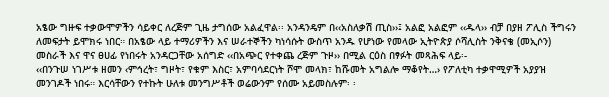አፄው ግዙፍ ተቃውሞዎችን ሳይቀር ለረጅም ጊዜ ታግሰው አልፈዋል፡፡ አንዳንዴም በ‹‹አስለቃሽ ጢስ››፤ አልፎ አልፎም ‹‹ዱላ›› ብቻ በያዘ ፖሊስ ችግሩን ለመፍታት ይሞክሩ ነበር። በአፄው ላይ ተማሪዎችን እና ሠራተኞችን ካነሳሱት ውስጥ አንዱ የሆነው የመላው ኢትዮጵያ ሶሻሊስት ንቅናቄ (መኢሶን) መስራች እና ዋና ፀሀፊ የነበሩት አንዳርጋቸው አሰግድ ‹‹በአጭር የተቀጨ ረጅም ጉዞ›› በሚል ርዕስ በፃፉት መጻሕፍ ላይ፡-
‹‹በንጉሠ ነገሥቱ ዘመን ‹ምኅረት፣ ግዞት፣ የቁም እስር፣ አምባሳደርነት ሾሞ መላክ፣ ከሹመት አግልሎ ማቆየት…› የፖለቲካ ተቃዋሚዎች አያያዝ መንገዶች ነበሩ። እርሳቸውን የተኩት ሁለቱ መንግሥቶች ወሬውንም የሰሙ አይመስሉም፡ ፡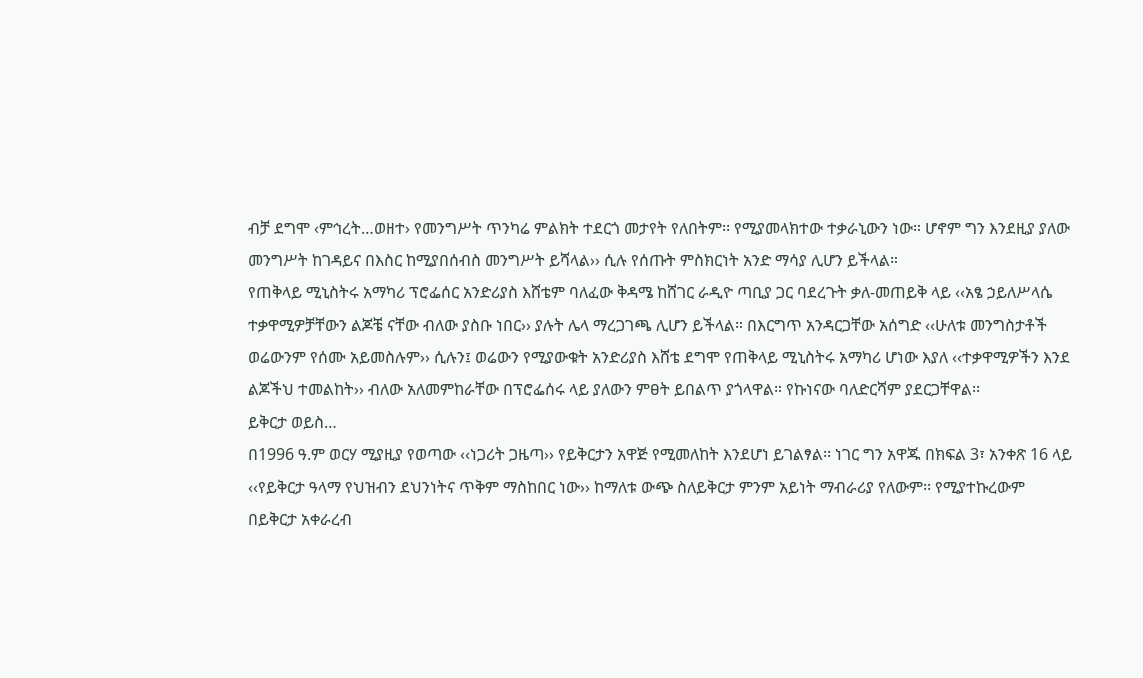ብቻ ደግሞ ‹ምኅረት…ወዘተ› የመንግሥት ጥንካሬ ምልክት ተደርጎ መታየት የለበትም፡፡ የሚያመላክተው ተቃራኒውን ነው። ሆኖም ግን እንደዚያ ያለው መንግሥት ከገዳይና በእስር ከሚያበሰብስ መንግሥት ይሻላል›› ሲሉ የሰጡት ምስክርነት አንድ ማሳያ ሊሆን ይችላል።
የጠቅላይ ሚኒስትሩ አማካሪ ፕሮፌሰር አንድሪያስ እሸቴም ባለፈው ቅዳሜ ከሸገር ራዲዮ ጣቢያ ጋር ባደረጉት ቃለ-መጠይቅ ላይ ‹‹አፄ ኃይለሥላሴ ተቃዋሚዎቻቸውን ልጆቼ ናቸው ብለው ያስቡ ነበር›› ያሉት ሌላ ማረጋገጫ ሊሆን ይችላል። በእርግጥ አንዳርጋቸው አሰግድ ‹‹ሁለቱ መንግስታቶች ወሬውንም የሰሙ አይመስሉም›› ሲሉን፤ ወሬውን የሚያውቁት አንድሪያስ እሸቴ ደግሞ የጠቅላይ ሚኒስትሩ አማካሪ ሆነው እያለ ‹‹ተቃዋሚዎችን እንደ ልጆችህ ተመልከት›› ብለው አለመምከራቸው በፕሮፌሰሩ ላይ ያለውን ምፀት ይበልጥ ያጎላዋል። የኩነናው ባለድርሻም ያደርጋቸዋል፡፡
ይቅርታ ወይስ…
በ1996 ዓ.ም ወርሃ ሚያዚያ የወጣው ‹‹ነጋሪት ጋዜጣ›› የይቅርታን አዋጅ የሚመለከት እንደሆነ ይገልፃል፡፡ ነገር ግን አዋጁ በክፍል 3፣ አንቀጽ 16 ላይ ‹‹የይቅርታ ዓላማ የህዝብን ደህንነትና ጥቅም ማስከበር ነው›› ከማለቱ ውጭ ስለይቅርታ ምንም አይነት ማብራሪያ የለውም፡፡ የሚያተኩረውም በይቅርታ አቀራረብ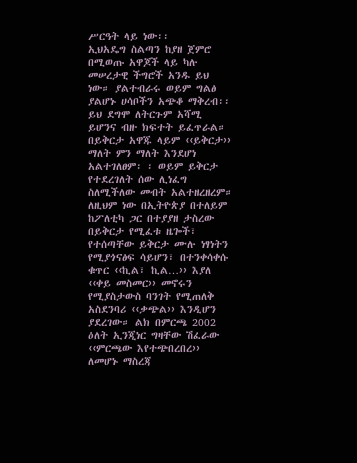ሥርዓት ላይ ነው፡፡
ኢህአዴግ ስልጣን ከያዘ ጀምሮ በሚወጡ አዋጆች ላይ ካሉ መሠረታዊ ችግሮች አንዱ ይህ ነው። ያልተብራሩ ወይም ግልፅ ያልሆኑ ሀሳቦችን አጭቆ ማቅረብ፡፡ ይህ ደግሞ ለትርጉም አሻሚ ይሆንና ብዙ ክፍተት ይፈጥራል። በይቅርታ አዋጁ ላይም ‹‹ይቅርታ›› ማለት ምን ማለት እንደሆነ አልተገለፀም፡ ፡ ወይም ይቅርታ የተደረገለት ሰው ሊነፈግ ስለሚችለው መብት አልተዘረዘረም። ለዚህም ነው በኢትዮጵያ በተለይም ከፖለቲካ ጋር በተያያዘ ታስረው በይቅርታ የሚፈቱ ዜጐች፣ የተሰጣቸው ይቅርታ ሙሉ ነፃነትን የሚያጎናፅፍ ሳይሆን፣ በተንቀሳቀሱ ቁጥር ‹‹ኪል፣ ኪል…›› እያለ ‹‹ቀይ መስመር›› መኖሩን የሚያስታውስ ባንገት የሚጠለቅ አስደንባሪ ‹‹ቃጭል›› እንዲሆን ያደረገው። ልክ በምርጫ 2002 ዕለት ኢንጂነር ግዛቸው ሽፈራው ‹‹ምርጫው እየተጭበረበረ›› ለመሆኑ ማስረጃ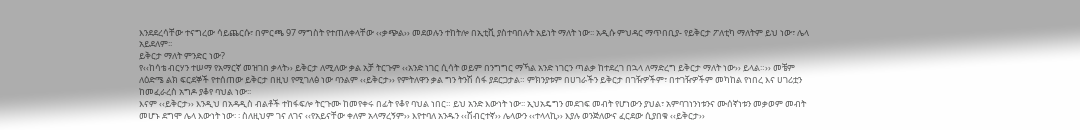እንደደረሳቸው ተናግረው ሳይጨርሱ፣ በምርጫ 97 ማግስት የተጠለቀላቸው ‹‹ቃጭል›› መደወሉን ተከትሎ በኢቲቪ ያስተባበሉት አይነት ማለት ነው፡፡ አዲሱ ምህዳር ማጥበቢያ- የይቅርታ ፖለቲካ ማለትም ይህ ነው፣ ሌላ አይደለም፡፡
ይቅርታ ማለት ምንድር ነው?
የ‹‹ከሳቴ ብርሃን ተሠማ የአማርኛ መዝገበ ቃላት›› ይቅርታ ለሚለው ቃል አቻ ትርጉም ‹‹አንድ ነገር ሲሳት ወይም በንግግር ማኻል አንድ ነገርን ጣልቃ ከተደረገ በኋላ ለማድረግ ይቅርታ ማለት ነው›› ይላል።›› መቼም ለዕድሜ ልክ ፍርደኞች የተሰጠው ይቅርታ በዚህ የሚገለፅ ነው ባንልም ‹‹ይቅርታ›› የምትለዋን ቃል ግን ትንሽ ሰፋ ያደርጋታል። ምክንያቱም በሀገራችን ይቅርታ በገዥዎችም፣ በተገዥዎችም መካከል የነበረ እና ሀገሪቷን ከመፈራረስ አግዶ ያቆየ ባህል ነው፡፡
እናም ‹‹ይቅርታ›› እንዲህ በአዳዲስ ብልቶች ተከፋፍሎ ትርጉሙ ከመየቀሩ በፊት የቆየ ባህል ነበር። ይህ አንድ እውነት ነው፡፡ ኢህአዴግን መደገፍ መብት የሆነውን ያህል፣ አምባገነንነቱንና ሙሰኛነቱን መቃወም መብት መሆኑ ደግሞ ሌላ እውነት ነው፡ ፡ ስለዚህም ገና ለገና ‹‹የአይናቸው ቀለም አላማረኝም›› እየተባለ አንዱን ‹‹ሽብርተኛ›› ሌላውን ‹‹ተላላኪ›› እያሉ ወንጅለውና ፈርደው ሲያበቁ ‹‹ይቅርታ››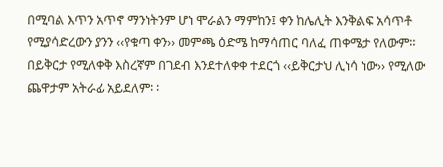በሚባል እጥን አጥኖ ማንነትንም ሆነ ሞራልን ማምከን፤ ቀን ከሌሊት እንቅልፍ አሳጥቶ የሚያሳድረውን ያንን ‹‹የቁጣ ቀን›› መምጫ ዕድሜ ከማሳጠር ባለፈ ጠቀሜታ የለውም። በይቅርታ የሚለቀቅ እስረኛም በገደብ እንደተለቀቀ ተደርጎ ‹‹ይቅርታህ ሊነሳ ነው›› የሚለው ጨዋታም አትራፊ አይደለም፡ ፡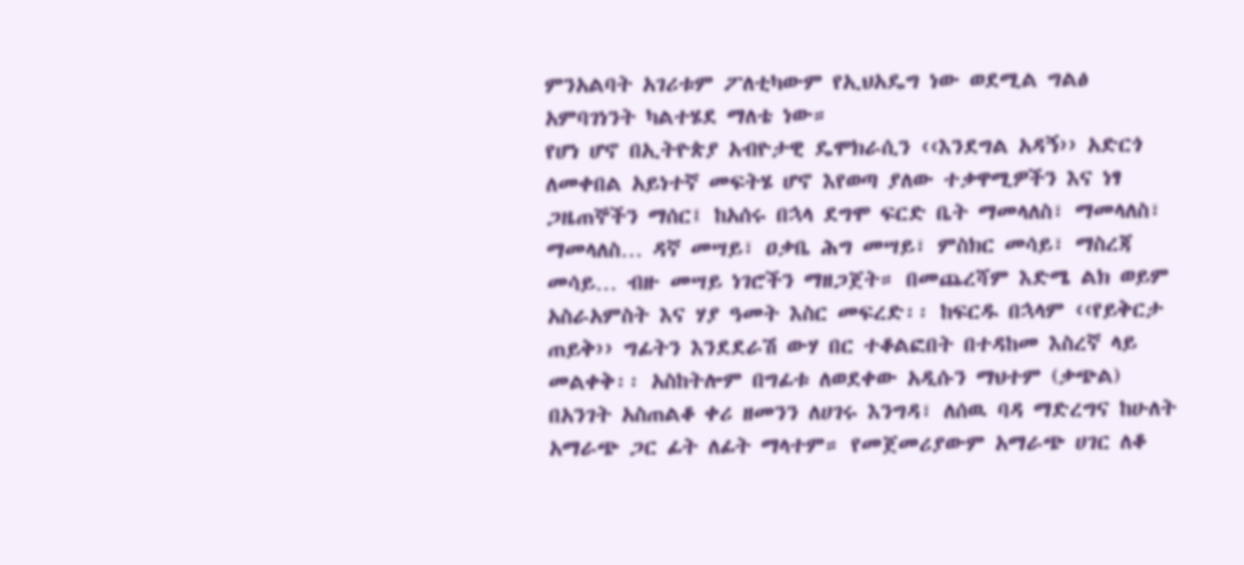ምንአልባት አገሪቱም ፖለቲካውም የኢህአዴግ ነው ወደሚል ግልፅ አምባገነንት ካልተሄደ ማለቴ ነው።
የሆነ ሆኖ በኢትዮጵያ አብዮታዊ ዴሞክራሲን ‹‹እንደግል አዳኝ›› አድርጎ ለመቀበል አይነተኛ መፍትሄ ሆኖ እየወጣ ያለው ተቃዋሚዎችን እና ነፃ ጋዜጠኞችን ማሰር፤ ከአሰሩ በኋላ ደግሞ ፍርድ ቤት ማመላለስ፣ ማመላለስ፣ ማመላለስ… ዳኛ መሣይ፣ ዐቃቤ ሕግ መሣይ፣ ምስክር መሳይ፣ ማስረጃ መሳይ… ብዙ መሣይ ነገሮችን ማዘጋጀት። በመጨረሻም እድሜ ልክ ወይም አስራአምስት እና ሃያ ዓመት እስር መፍረድ፡፡ ከፍርዱ በኋላም ‹‹የይቅርታ ጠይቅ›› ግፊትን እንደደራሽ ውሃ በር ተቆልፎበት በተዳከመ እስረኛ ላይ መልቀቅ፡፡ አስከትሎም በግፊቱ ለወደቀው አዲሱን ማህተም (ቃጭል) በአንገት አስጠልቆ ቀሪ ዘመንን ለሀገሩ እንግዳ፣ ለሰዉ ባዳ ማድረግና ከሁለት አማራጭ ጋር ፊት ለፊት ማላተም። የመጀመሪያውም አማራጭ ሀገር ለቆ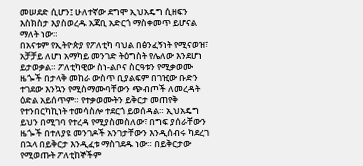መሠደድ ሲሆን፤ ሁለተኛው ደግሞ ኢህአዴግ ሲዘፍን እስክስታ እያስወረዱ አጃቢ አድርጎ ማስቀመጥ ይሆናል ማለት ነው።
በአናቱም የኢትዮጵያ የፖለቲካ ባህል በፅንፈኝነት የሚናወዝ፣ አቻቻይ ለሆነ አማካይ መንገድ ትዕግስት የሌለው እንደሆነ ይታወቃል። ፖለቲካዊው ስነ-ልቦና ስርዓቱን የሚቃወሙ ዜጐች በታላቅ መከራ ውስጥ ቢያልፍም በገዢው ቡድን ተገደው እንኳን የሚስማሙባቸውን ጭብጦች ለመረዳት ዕድል አይሰጥም። የተቃወሙትን ይቅርታ መጠየቅ የተንበርካኪነት ተመሳስሎ ተደርጎ ይወሰዳል። ኢህአዴግ ይህን በሚገባ የተረዳ የሚያስመስለው፣ በግፍ ያሰራቸውን ዜጐች በተለያዩ መንገዶች አንገታቸውን እንዲሰብሩ ካደረገ በኋላ በይቅርታ እንዲፈቱ ማስገደዱ ነው። በይቅርታው የሚወጡት ፖለቲከኞችም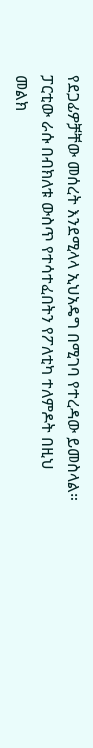የደጋፊዎቻቸው መሰረት እንደሚላላ ኢህአዴግ በሚገባ የተረዳው ይመስላል። ፓርቲው ራሱ በብክለቱ ውስጥ የተሳተፈበትን የፖለቲካ ተለምዶት በዚህ መልክ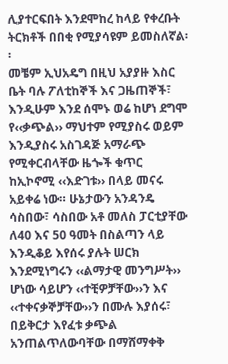ሊያተርፍበት እንደሞከረ ከላይ የቀረቡት ትርክቶች በበቂ የሚያሳዩም ይመስለኛል፡፡
መቼም ኢህአዴግ በዚህ አያያዙ እስር ቤት ባሉ ፖለቲከኞች እና ጋዜጠኞች፣ እንዲሁም እንደ ሰሞኑ ወሬ ከሆነ ደግሞ የ‹‹ቃጭል›› ማህተም የሚያስሩ ወይም እንዲያስሩ አስገዳጅ አማራጭ የሚቀርብላቸው ዜጐች ቁጥር ከኢኮኖሚ ‹‹እድገቱ›› በላይ መናሩ አይቀሬ ነው። ሁኔታውን አንዳንዴ ሳስበው፣ ሳስበው አቶ መለስ ፓርቲያቸው ለ40 እና 50 ዓመት በስልጣን ላይ እንዲቆይ እየሰሩ ያሉት ሠርክ እንደሚነግሩን ‹‹ልማታዊ መንግሥት›› ሆነው ሳይሆን ‹‹ተቺዎቻቸው››ን እና ‹‹ተቀናቃኞቻቸው››ን በሙሉ እያሰሩ፣ በይቅርታ እየፈቱ ቃጭል አንጠልጥለውባቸው በማሸማቀቅ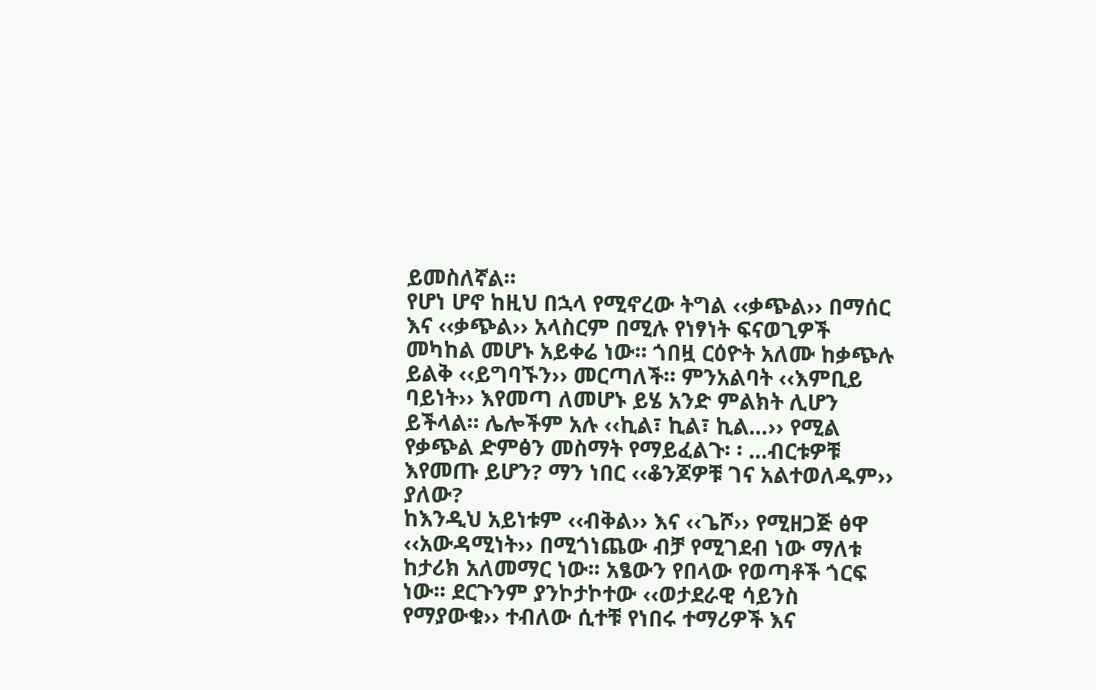ይመስለኛል።
የሆነ ሆኖ ከዚህ በኋላ የሚኖረው ትግል ‹‹ቃጭል›› በማሰር እና ‹‹ቃጭል›› አላስርም በሚሉ የነፃነት ፍናወጊዎች መካከል መሆኑ አይቀሬ ነው። ጎበዟ ርዕዮት አለሙ ከቃጭሉ ይልቅ ‹‹ይግባኙን›› መርጣለች። ምንአልባት ‹‹እምቢይ ባይነት›› እየመጣ ለመሆኑ ይሄ አንድ ምልክት ሊሆን ይችላል። ሌሎችም አሉ ‹‹ኪል፣ ኪል፣ ኪል…›› የሚል የቃጭል ድምፅን መስማት የማይፈልጉ፡ ፡ …ብርቱዎቹ እየመጡ ይሆን? ማን ነበር ‹‹ቆንጆዎቹ ገና አልተወለዱም›› ያለው?
ከእንዲህ አይነቱም ‹‹ብቅል›› እና ‹‹ጌሾ›› የሚዘጋጅ ፅዋ ‹‹አውዳሚነት›› በሚጎነጨው ብቻ የሚገደብ ነው ማለቱ ከታሪክ አለመማር ነው፡፡ አፄውን የበላው የወጣቶች ጎርፍ ነው፡፡ ደርጉንም ያንኮታኮተው ‹‹ወታደራዊ ሳይንስ የማያውቁ›› ተብለው ሲተቹ የነበሩ ተማሪዎች እና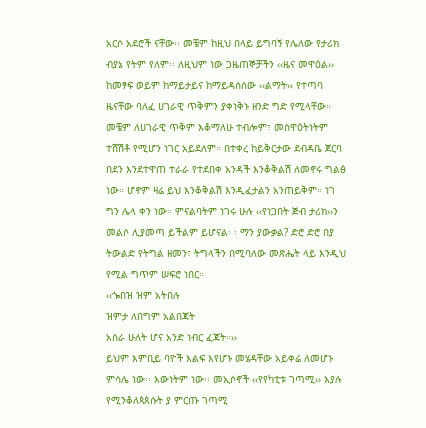አርሶ አደሮች ናቸው፡፡ መቼም ከዚህ በላይ ይግባኝ የሌለው የታሪክ ብያኔ የትም የለም፡፡ ለዚህም ነው ጋዜጠኞቻችን ‹‹ዜና መዋዕል›› ከመፃፍ ወይም ከማይታይና ከማይዳሰሰው ‹‹ልማት›› የተጣባ ዜናቸው ባለፈ ሀገራዊ ጥቅምን ያቀነቅኑ ዘንድ ግድ የሚላቸው።
መቼም ለሀገራዊ ጥቅም እቆማለሁ ተብሎም፣ መስዋዕትነትም ተሸሽቶ የሚሆን ነገር አይደለም። በተቀረ ከይቅርታው ደብዳቤ ጀርባ በደን እንደተዋጠ ተራራ የተደበቀ አንዳች እንቆቅልሽ ለመኖሩ ግልፅ ነው። ሆኖም ዛሬ ይህ እንቆቅልሽ እንዲፈታልን አንጠይቅም። ነገ ግን ሌላ ቀን ነው። ምናልባትም ነገሩ ሁሉ ‹‹የነጋበት ጅብ ታሪክ››ን መልሶ ሊያመጣ ይችልም ይሆናል፡ ፡ ማን ያውቃል? ድሮ ድሮ በያ ትውልድ የትግል ዘመን፣ ትግላችን በሚባለው መጽሔት ላይ እንዲህ የሚል ግጥም ሠፍሮ ነበር።
‹‹ጐበዝ ዝም አትበሉ
ዝምታ ለበግም አልበጃት
አስራ ሁለት ሆና አንድ ነብር ፈጃት።››
ይህም እምቢይ ባዮች እልፍ እየሆኑ መሄዳቸው አይቀሬ ለመሆኑ ምሳሌ ነው፡፡ እውነትም ነው፡፡ መኢሶኖች ‹‹የየካቲቱ ገጣሚ›› እያሉ የሚንቆለጳጰሱት ያ ምርጡ ገጣሚ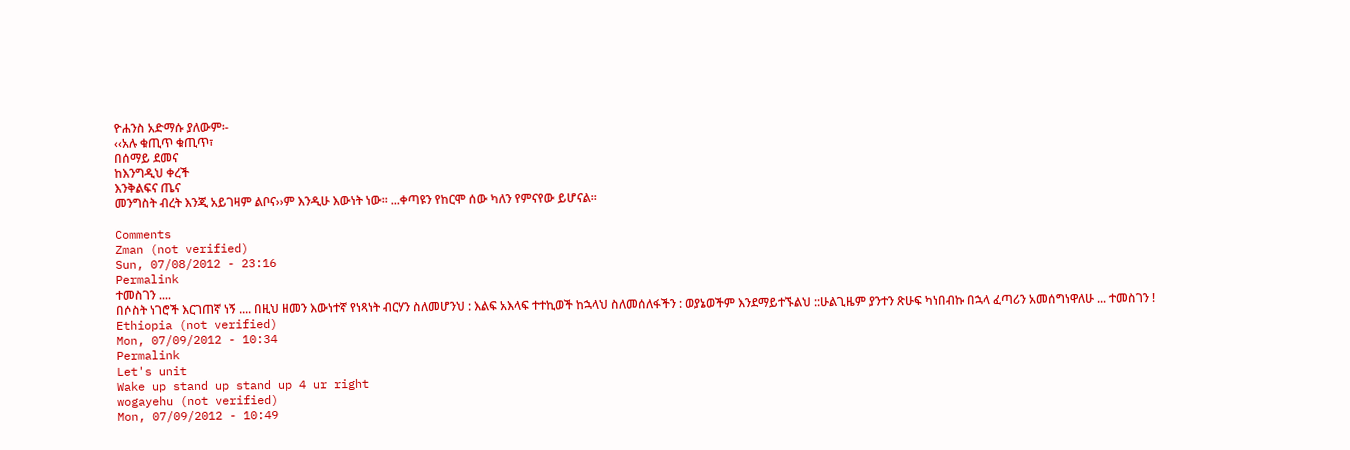ዮሐንስ አድማሱ ያለውም፡-
‹‹አሉ ቁጢጥ ቁጢጥ፣
በሰማይ ደመና
ከእንግዲህ ቀረች
እንቅልፍና ጤና
መንግስት ብረት እንጂ አይገዛም ልቦና››ም እንዲሁ እውነት ነው፡፡ ...ቀጣዩን የከርሞ ሰው ካለን የምናየው ይሆናል።

Comments
Zman (not verified)
Sun, 07/08/2012 - 23:16
Permalink
ተመስገን ....
በሶስት ነገሮች እርገጠኛ ነኝ .... በዚህ ዘመን እውነተኛ የነጻነት ብርሃን ስለመሆንህ : እልፍ አእላፍ ተተኪወች ከኋላህ ስለመሰለፋችን : ወያኔወችም እንደማይተኙልህ ::ሁልጊዜም ያንተን ጽሁፍ ካነበብኩ በኋላ ፈጣሪን አመሰግነዋለሁ ... ተመስገን !
Ethiopia (not verified)
Mon, 07/09/2012 - 10:34
Permalink
Let's unit
Wake up stand up stand up 4 ur right
wogayehu (not verified)
Mon, 07/09/2012 - 10:49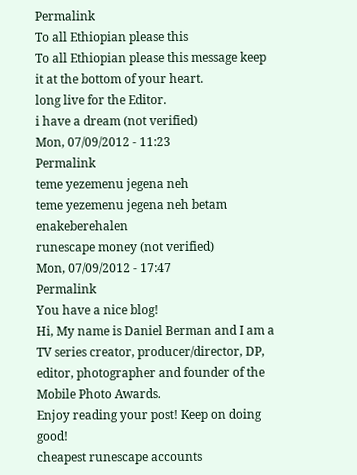Permalink
To all Ethiopian please this
To all Ethiopian please this message keep it at the bottom of your heart.
long live for the Editor.
i have a dream (not verified)
Mon, 07/09/2012 - 11:23
Permalink
teme yezemenu jegena neh
teme yezemenu jegena neh betam enakeberehalen
runescape money (not verified)
Mon, 07/09/2012 - 17:47
Permalink
You have a nice blog!
Hi, My name is Daniel Berman and I am a TV series creator, producer/director, DP, editor, photographer and founder of the Mobile Photo Awards.
Enjoy reading your post! Keep on doing good!
cheapest runescape accounts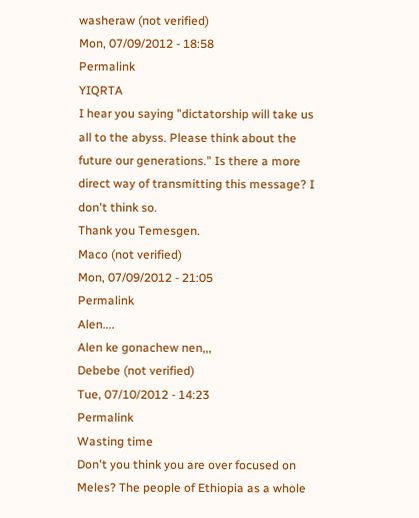washeraw (not verified)
Mon, 07/09/2012 - 18:58
Permalink
YIQRTA
I hear you saying "dictatorship will take us all to the abyss. Please think about the future our generations." Is there a more direct way of transmitting this message? I don't think so.
Thank you Temesgen.
Maco (not verified)
Mon, 07/09/2012 - 21:05
Permalink
Alen....
Alen ke gonachew nen,,,
Debebe (not verified)
Tue, 07/10/2012 - 14:23
Permalink
Wasting time
Don't you think you are over focused on Meles? The people of Ethiopia as a whole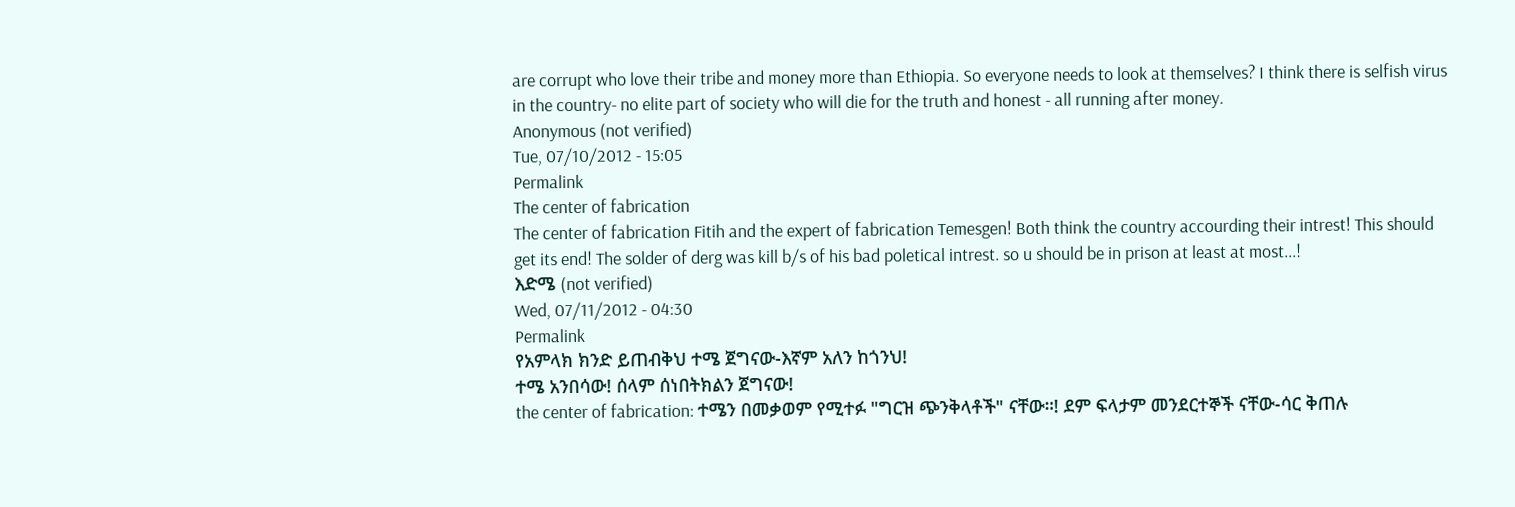are corrupt who love their tribe and money more than Ethiopia. So everyone needs to look at themselves? I think there is selfish virus in the country- no elite part of society who will die for the truth and honest - all running after money.
Anonymous (not verified)
Tue, 07/10/2012 - 15:05
Permalink
The center of fabrication
The center of fabrication Fitih and the expert of fabrication Temesgen! Both think the country accourding their intrest! This should get its end! The solder of derg was kill b/s of his bad poletical intrest. so u should be in prison at least at most...!
እድሜ (not verified)
Wed, 07/11/2012 - 04:30
Permalink
የአምላክ ክንድ ይጠብቅህ ተሜ ጀግናው-እኛም አለን ከጎንህ!
ተሜ አንበሳው! ሰላም ሰነበትክልን ጀግናው!
the center of fabrication: ተሜን በመቃወም የሚተፉ "ግርዝ ጭንቅላቶች" ናቸው።! ደም ፍላታም መንደርተኞች ናቸው-ሳር ቅጠሉ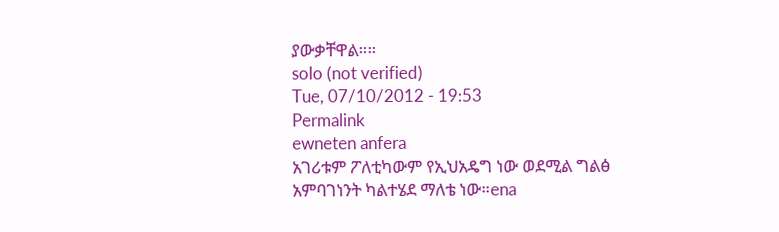ያውቃቸዋል።።
solo (not verified)
Tue, 07/10/2012 - 19:53
Permalink
ewneten anfera
አገሪቱም ፖለቲካውም የኢህአዴግ ነው ወደሚል ግልፅ አምባገነንት ካልተሄደ ማለቴ ነው።ena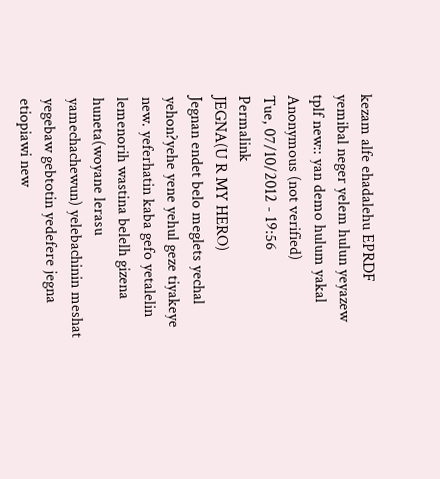kezam alfe ehadalehu EPRDF yemibal neger yelem hulun yeyazew tplf new:: yan demo hulum yakal
Anonymous (not verified)
Tue, 07/10/2012 - 19:56
Permalink
JEGNA(U R MY HERO)
Jegnan endet belo meglets yechal yehon?yehe yene yehul geze tiyakeye new. yeferhatin kaba gefo yetalelin lemenorih wastina belelh gizena huneta(woyane lerasu yamechachewun) yelebachinin meshat yegebaw gebtotin yedefere jegna etiopiawi new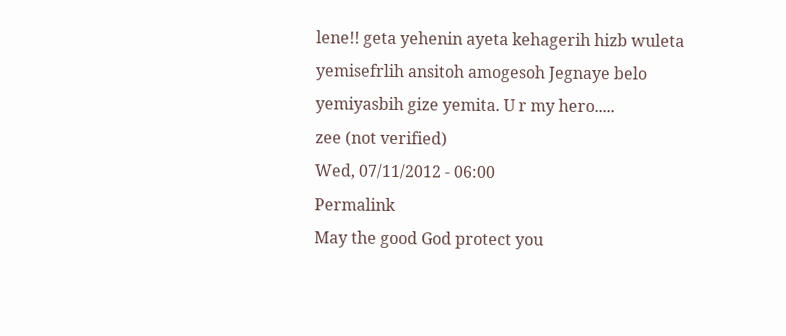lene!! geta yehenin ayeta kehagerih hizb wuleta yemisefrlih ansitoh amogesoh Jegnaye belo yemiyasbih gize yemita. U r my hero.....
zee (not verified)
Wed, 07/11/2012 - 06:00
Permalink
May the good God protect you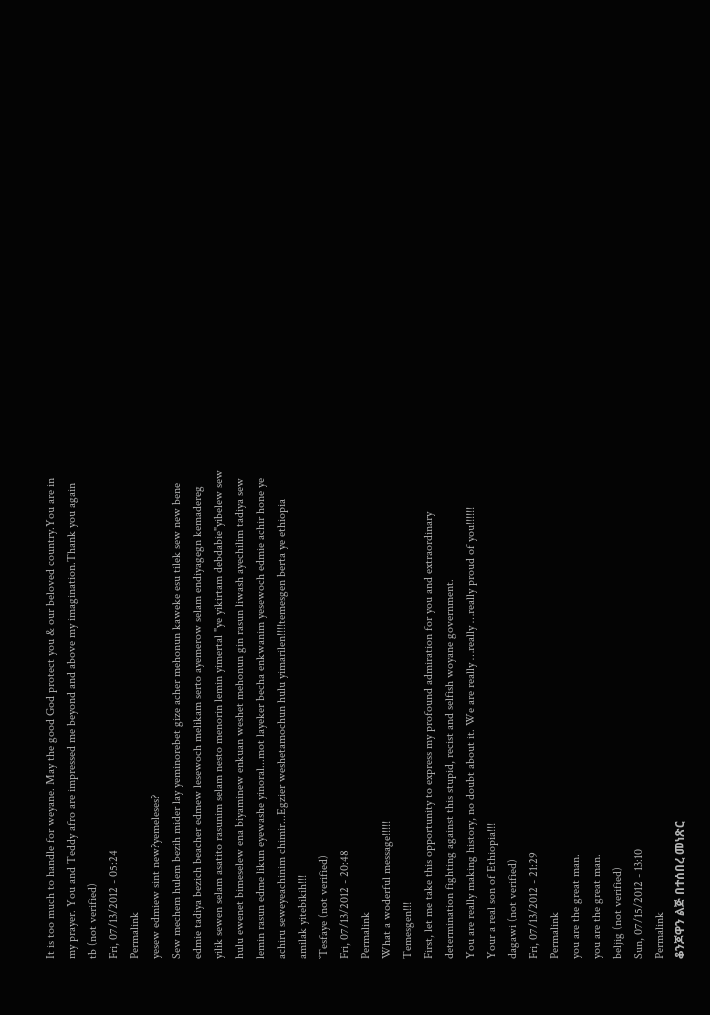It is too much to handle for weyane. May the good God protect you & our beloved country.You are in my prayer. You and Teddy afro are impressed me beyond and above my imagination.Thank you again
tb (not verified)
Fri, 07/13/2012 - 05:24
Permalink
yesew edmiew sint new?yemeleses?
Sew mechem hulem bezih mider lay yeminorebet gize acher mehonun kaweke esu tilek sew new bene edmie tadiya bezich beacher edmew lesewoch melikam serto ayemerow selam endiyagegn kemadereg yilik sewen selam asatito rasunim selam nesto menorin lemin yimertal "ye yikirtam debdabie"yibelew sew hulu ewenet bimeselew ena biyaminew enkuan weshet mehonun gin rasun liwash ayechilim tadiya sew lemin rasun edme likun eyewashe yinoral...mot layeker becha enkwanim yesewoch edmie achir hone ye achiru seweyeachinim chimir...Egzier weshetamochun hulu yimarilen!!!!temesgen berta ye ethiopia amilak yitebikih!!!
`Tesfaye (not verified)
Fri, 07/13/2012 - 20:48
Permalink
What a woderful message!!!!!
Temesgen!!!
First, let me take this opportunity to express my profound admiration for you and extraordinary determination fighting against this stupid, recist and selfish woyane government.
You are really making history, no doubt about it. We are really …really …really proud of you!!!!!!
Your a real son of Ethiopia!!!
dagawi (not verified)
Fri, 07/13/2012 - 21:29
Permalink
you are the great man.
you are the great man.
beljig (not verified)
Sun, 07/15/2012 - 13:10
Permalink
ቆንጆዋን ልጅ በተሰበረ መነጽር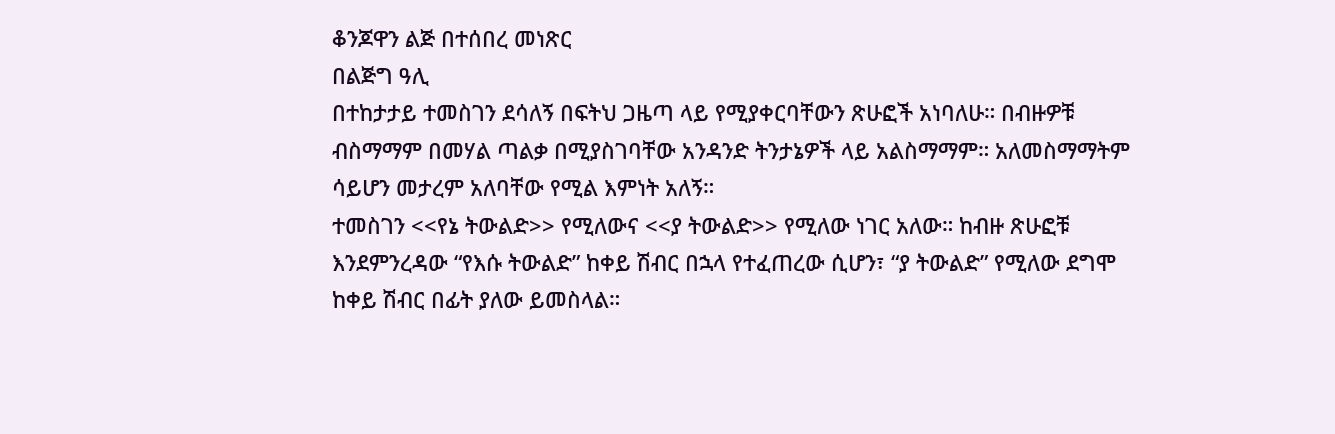ቆንጆዋን ልጅ በተሰበረ መነጽር
በልጅግ ዓሊ
በተከታታይ ተመስገን ደሳለኝ በፍትህ ጋዜጣ ላይ የሚያቀርባቸውን ጽሁፎች አነባለሁ። በብዙዎቹ ብስማማም በመሃል ጣልቃ በሚያስገባቸው አንዳንድ ትንታኔዎች ላይ አልስማማም። አለመስማማትም ሳይሆን መታረም አለባቸው የሚል እምነት አለኝ።
ተመስገን <<የኔ ትውልድ>> የሚለውና <<ያ ትውልድ>> የሚለው ነገር አለው። ከብዙ ጽሁፎቹ እንደምንረዳው “የእሱ ትውልድ” ከቀይ ሽብር በኋላ የተፈጠረው ሲሆን፣ “ያ ትውልድ” የሚለው ደግሞ ከቀይ ሽብር በፊት ያለው ይመስላል።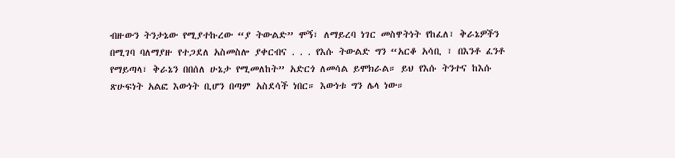ብዙውን ትንታኔው የሚያተኩረው “ያ ትውልድ” ሞኝ፣ ለማይረባ ነገር መስዋትነት የከፈለ፣ ቅራኔዎችን በሚገባ ባለማያዙ የተጋደለ አስመስሎ ያቀርብና . . . የእሱ ትውልድ ግን “አርቆ አሳቢ ፣ በእንቶ ፈንቶ የማይጣላ፣ ቅራኔን በበሰለ ሁኔታ የሚመለከት” አድርጎ ለመሳል ይሞክራል። ይህ የእሱ ትንተና ከእሱ ጽሁፍነት አልፎ እውነት ቢሆን በጣም አስደሳች ነበር። እውነቱ ግን ሌላ ነው።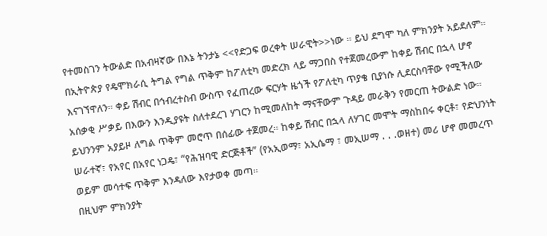የተመስገን ትውልድ በአብዛኛው በእኔ ትንታኔ <<የድጋፍ ወረቀት ሠራዊት>>ነው ። ይህ ደግሞ ካለ ምክንያት አይደለም። በኢትዮጵያ የዴሞክራሲ ትግል የግል ጥቅም ከፖለቲካ መድረክ ላይ ማጋበስ የተጀመረውም ከቀይ ሽብር በኋላ ሆኖ እናገኘዋለን። ቀይ ሽብር በኅብረተስብ ውስጥ የፈጠረው ፍርሃት ዜጎች የፖለቲካ ጥያቄ ቢያነሱ ሊደርስባቸው የሚችለው አሰቃቂ ሥቃይ በእውን እንዲያዩት ስለተደረገ ሃገርን ከሚመለከት ማናቸውም ጉዳይ መራቅን የመርጠ ትውልድ ነው። ይህንንም አያይዞ ለግል ጥቅም መሮጥ በሰፊው ተጀመረ። ከቀይ ሽብር በኋላ ለሃገር መሞት ማስከበሩ ቀርቶ፣ የድህንነት ሠራተኛ፣ የአየር በአየር ነጋዴ፣ “የሕዝባዊ ድርጅቶች” (የአኢወማ፣ አኢሴማ ፣ መኢሠማ . . .ወዘተ) መሪ ሆኖ መመረጥ ወይም መሳተፍ ጥቅም እንዳለው እየታወቀ መጣ።
በዚህም ምክንያት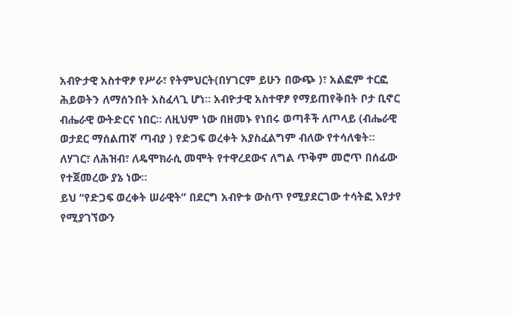አብዮታዊ አስተዋፆ የሥራ፣ የትምህርት(በሃገርም ይሁን በውጭ )፣ አልፎም ተርፎ ሕይወትን ለማሰንበት አስፈላጊ ሆነ። አብዮታዊ አስተዋፆ የማይጠየቅበት ቦታ ቢኖር ብሔራዊ ውትድርና ነበር። ለዚህም ነው በዘመኑ የነበሩ ወጣቶች ለጦላይ (ብሔራዊ ወታደር ማሰልጠኛ ጣብያ ) የድጋፍ ወረቀት አያስፈልግም ብለው የተሳለቁት። ለሃገር፣ ለሕዝብ፣ ለዴሞክራሲ መሞት የተዋረደውና ለግል ጥቅም መሮጥ በሰፊው የተጀመረው ያኔ ነው።
ይህ “የድጋፍ ወረቀት ሠራዊት” በደርግ አብዮቱ ውስጥ የሚያደርገው ተሳትፎ እየታየ የሚያገኘውን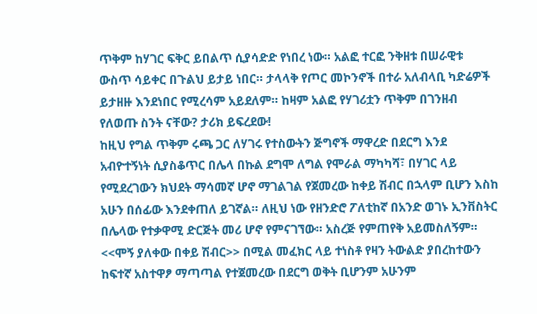ጥቅም ከሃገር ፍቅር ይበልጥ ሲያሳድድ የነበረ ነው። አልፎ ተርፎ ንቅዘቱ በሠራዊቱ ውስጥ ሳይቀር በጉልህ ይታይ ነበር። ታላላቅ የጦር መኮንኖች በተራ አለብላቢ ካድሬዎች ይታዘዙ እንደነበር የሚረሳም አይደለም። ከዛም አልፎ የሃገሪቷን ጥቅም በገንዘብ የለወጡ ስንት ናቸው? ታሪክ ይፍረደው!
ከዚህ የግል ጥቅም ሩጫ ጋር ለሃገሩ የተስውትን ጅግኖች ማዋረድ በደርግ እንደ አብዮተኝነት ሲያስቆጥር በሌላ በኩል ደግሞ ለግል የሞራል ማካካሻ፣ በሃገር ላይ የሚደረገውን ክህደት ማሳመኛ ሆኖ ማገልገል የጀመረው ከቀይ ሽብር በኋላም ቢሆን እስከ አሁን በሰፊው እንደቀጠለ ይገኛል። ለዚህ ነው የዘንድሮ ፖለቲከኛ በአንድ ወገኑ ኢንቨስትር በሌላው የተቃዋሚ ድርጅት መሪ ሆኖ የምናገኘው። አስረጅ የምጠየቅ አይመስለኝም። <<ሞኝ ያለቀው በቀይ ሽብር>> በሚል መፈክር ላይ ተነስቶ የዛን ትውልድ ያበረከተውን ከፍተኛ አስተዋፆ ማጣጣል የተጀመረው በደርግ ወቅት ቢሆንም አሁንም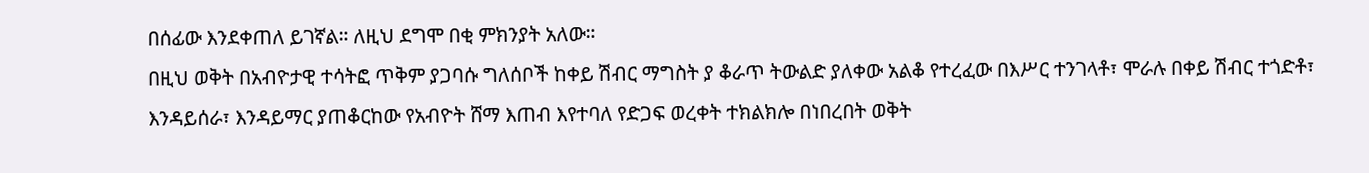በሰፊው እንደቀጠለ ይገኛል። ለዚህ ደግሞ በቂ ምክንያት አለው።
በዚህ ወቅት በአብዮታዊ ተሳትፎ ጥቅም ያጋባሱ ግለሰቦች ከቀይ ሽብር ማግስት ያ ቆራጥ ትውልድ ያለቀው አልቆ የተረፈው በእሥር ተንገላቶ፣ ሞራሉ በቀይ ሽብር ተጎድቶ፣ እንዳይሰራ፣ እንዳይማር ያጠቆርከው የአብዮት ሸማ እጠብ እየተባለ የድጋፍ ወረቀት ተክልክሎ በነበረበት ወቅት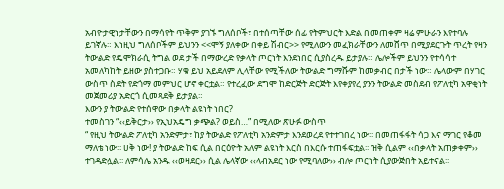አብዮታዊነታቸውን በማሳየት ጥቅም ያገኙ ግለሰቦች፣ በተሰጣቸው ሰፊ የትምህርት እድል በመጠቀም ዛሬ ምሁራን እየተባሉ ይገኛሉ። እነዚህ ግለሰቦችም ይህንን <<ሞኝ ያለቀው በቀይ ሽብር>> የሚለውን መፈክራቸውን ለመሸጥ በሚያደርጉት ጥረት የዛን ትውልድ የዴሞክራሲ ትግል ወደ ታች በማውረድ የቃላት ጦርነት እንደነበር ሲያስረዱ ይታያሉ። ሌሎችም ይህንን የተሳሳተ አመለካከት ይዘው ያስተጋቡ። ሃቁ ይህ አይደለም ሊላቸው የሚችለው ትውልድ ግማሹም ከመቃብር በታች ነው። ሌላውም በሃገር ውስጥ ስደት የድጎማ መምህር ሆኖ ቀርቷል። የተረፈው ደግሞ ከድርጅት ድርጅት እየቀያየረ ያንን ትውልድ መስደብ የፖለቲካ አዋቂነት መጀመሪያ አድርጎ ሲመጻደቅ ይታያል።
እውን ያ ትውልድ የተሰዋው በቃላት ልዩነት ነበር?
ተመስገን “‹‹ይቅርታ›› የኢህአዴግ ቃጭል? ወይስ…” በሚለው ጽሁፉ ውስጥ
“ የዚህ ትውልድ ፖለቲካ አንድምታ፣ ከያ ትውልድ የፖለቲካ አንድምታ እንደወረደ የተተገበረ ነው፡፡ በመጠፋፋት ሳጋ እና ማገር የቆመ ማለቴ ነው፡፡ ሀቅ ነው! ያ ትውልድ ከፍ ሲል በርዕዮት አለም ልዩነት እርስ በእርሱ ተጠፋፍቷል፡፡ ዝቅ ሲልም ‹‹በቃላት አጠቃቀም›› ተገዳድሏል፡፡ ለምሳሌ አንዱ ‹‹ወዛደር›› ሲል ሌላኛው ‹‹ላብአደር ነው የሚባለው›› ብሎ ጦርነት ሲያውጅበት አይተናል፡፡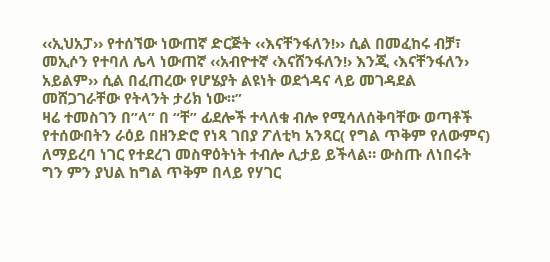‹‹ኢህአፓ›› የተሰኘው ነውጠኛ ድርጅት ‹‹እናቸንፋለን!›› ሲል በመፈከሩ ብቻ፣ መኢሶን የተባለ ሌላ ነውጠኛ ‹‹አብዮተኛ ‹እናሸንፋለን!› እንጂ ‹እናቸንፋለን› አይልም›› ሲል በፈጠረው የሆሄያት ልዩነት ወደጎዳና ላይ መገዳደል መሸጋገራቸው የትላንት ታሪክ ነው።”
ዛሬ ተመስገን በ”ላ” በ “ቸ” ፊደሎች ተላለቁ ብሎ የሚሳለሰቅባቸው ወጣቶች የተሰውበትን ራዕይ በዘንድሮ የነጻ ገበያ ፖለቲካ አንጻር( የግል ጥቅም የለውምና) ለማይረባ ነገር የተደረገ መስዋዕትነት ተብሎ ሊታይ ይችላል። ውስጡ ለነበሩት ግን ምን ያህል ከግል ጥቅም በላይ የሃገር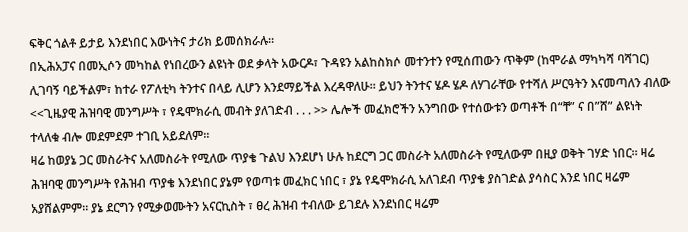ፍቅር ጎልቶ ይታይ እንደነበር እውነትና ታሪክ ይመሰክራሉ።
በኢሕአፓና በመኢሶን መካከል የነበረውን ልዩነት ወደ ቃላት አውርዶ፣ ጉዳዩን አልከስክሶ መተንተን የሚሰጠውን ጥቅም (ከሞራል ማካካሻ ባሻገር) ሊገባኝ ባይችልም፣ ከተራ የፖለቲካ ትንተና በላይ ሊሆን እንደማይችል እረዳዋለሁ። ይህን ትንተና ሄዶ ሄዶ ለሃገራቸው የተሻለ ሥርዓትን እናመጣለን ብለው <<ጊዜያዊ ሕዝባዊ መንግሥት ፣ የዴሞክራሲ መብት ያለገድብ . . . >> ሌሎች መፈክሮችን አንግበው የተሰውቱን ወጣቶች በ“ቸ” ና በ”ሸ” ልዩነት ተላለቁ ብሎ መደምደም ተገቢ አይደለም።
ዛሬ ከወያኔ ጋር መስራትና አለመስራት የሚለው ጥያቄ ጉልህ እንደሆነ ሁሉ ከደርግ ጋር መስራት አለመስራት የሚለውም በዚያ ወቅት ገሃድ ነበር። ዛሬ ሕዝባዊ መንግሥት የሕዝብ ጥያቄ እንደነበር ያኔም የወጣቱ መፈክር ነበር ፣ ያኔ የዴሞክራሲ አለገደብ ጥያቄ ያስገድል ያሳስር እንደ ነበር ዛሬም አያሸልምም። ያኔ ደርግን የሚቃወሙትን አናርኪስት ፣ ፀረ ሕዝብ ተብለው ይገደሉ እንደነበር ዛሬም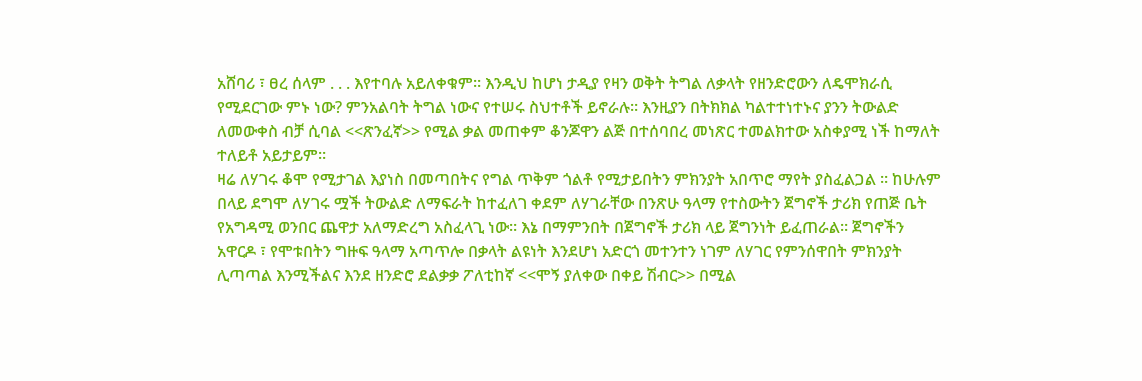አሸባሪ ፣ ፀረ ሰላም . . . እየተባሉ አይለቀቁም። እንዲህ ከሆነ ታዲያ የዛን ወቅት ትግል ለቃላት የዘንድሮውን ለዴሞክራሲ የሚደርገው ምኑ ነው? ምንአልባት ትግል ነውና የተሠሩ ስህተቶች ይኖራሉ። እንዚያን በትክክል ካልተተነተኑና ያንን ትውልድ ለመውቀስ ብቻ ሲባል <<ጽንፈኛ>> የሚል ቃል መጠቀም ቆንጆዋን ልጅ በተሰባበረ መነጽር ተመልክተው አስቀያሚ ነች ከማለት ተለይቶ አይታይም።
ዛሬ ለሃገሩ ቆሞ የሚታገል እያነስ በመጣበትና የግል ጥቅም ጎልቶ የሚታይበትን ምክንያት አበጥሮ ማየት ያስፈልጋል ። ከሁሉም በላይ ደግሞ ለሃገሩ ሟች ትውልድ ለማፍራት ከተፈለገ ቀደም ለሃገራቸው በንጽሁ ዓላማ የተስውትን ጀግኖች ታሪክ የጠጅ ቤት የአግዳሚ ወንበር ጨዋታ አለማድረግ አስፈላጊ ነው። እኔ በማምንበት በጀግኖች ታሪክ ላይ ጀግንነት ይፈጠራል። ጀግኖችን አዋርዶ ፣ የሞቱበትን ግዙፍ ዓላማ አጣጥሎ በቃላት ልዩነት እንደሆነ አድርጎ መተንተን ነገም ለሃገር የምንሰዋበት ምክንያት ሊጣጣል እንሚችልና እንደ ዘንድሮ ደልቃቃ ፖለቲከኛ <<ሞኝ ያለቀው በቀይ ሽብር>> በሚል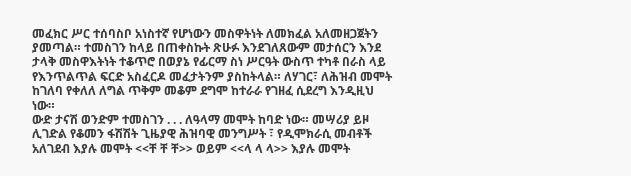መፈክር ሥር ተሰባስቦ አነስተኛ የሆነውን መስዋትነት ለመክፈል አለመዘጋጀትን ያመጣል። ተመስገን ከላይ በጠቀስኩት ጽሁፉ እንደገለጸውም መታሰርን እንደ ታላቅ መስዋእትነት ተቆጥሮ በወያኔ የፊርማ ስነ ሥርዓት ውስጥ ተካቶ በራስ ላይ የእንጥልጥል ፍርድ አስፈርዶ መፈታትንም ያስከትላል። ለሃገር፣ ለሕዝብ መሞት ከገለባ የቀለለ ለግል ጥቅም መቆም ደግሞ ከተራራ የገዘፈ ሲደረግ እንዲዚህ ነው።
ውድ ታናሽ ወንድም ተመስገን . . . ለዓላማ መሞት ከባድ ነው። መሣሪያ ይዞ ሊገድል የቆመን ፋሽሽት ጊዜያዊ ሕዝባዊ መንግሥት ፣ የዲሞክራሲ መብቶች አለገደብ እያሉ መሞት <<ቸ ቸ ቸ>> ወይም <<ላ ላ ላ>> እያሉ መሞት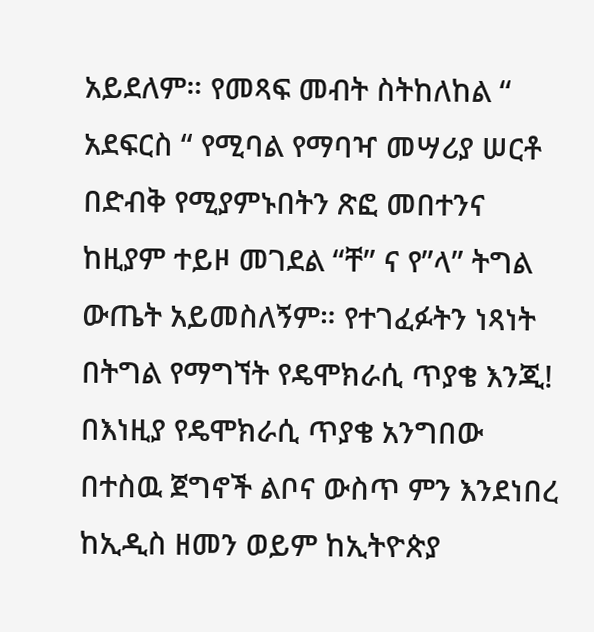አይደለም። የመጻፍ መብት ስትከለከል “ አደፍርስ “ የሚባል የማባዣ መሣሪያ ሠርቶ በድብቅ የሚያምኑበትን ጽፎ መበተንና ከዚያም ተይዞ መገደል “ቸ” ና የ”ላ” ትግል ውጤት አይመስለኝም። የተገፈፉትን ነጻነት በትግል የማግኘት የዴሞክራሲ ጥያቄ እንጂ!
በእነዚያ የዴሞክራሲ ጥያቄ አንግበው በተስዉ ጀግኖች ልቦና ውስጥ ምን እንደነበረ ከኢዲስ ዘመን ወይም ከኢትዮጵያ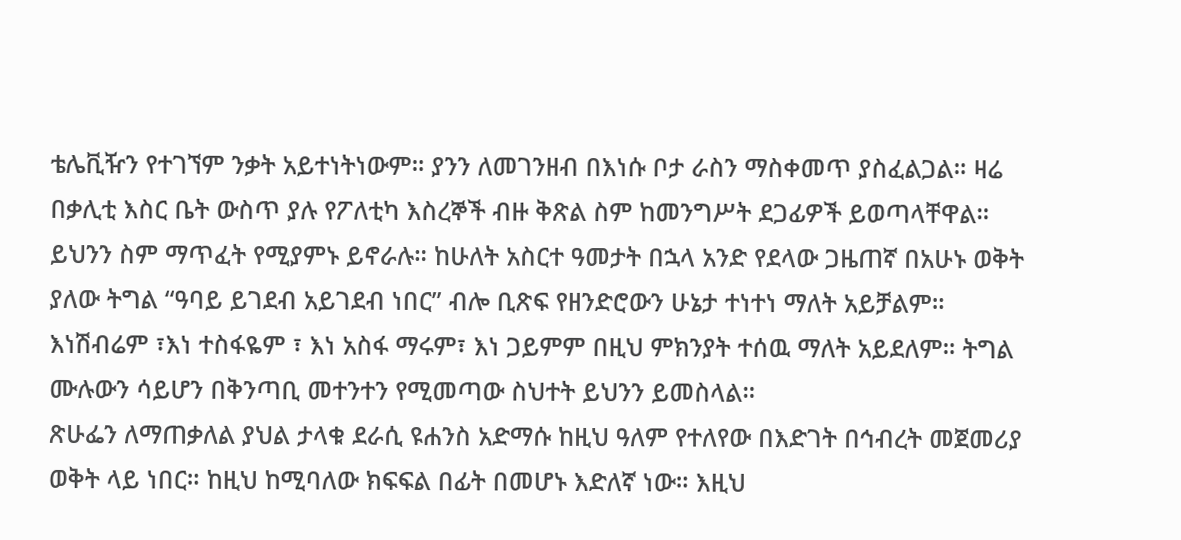ቴሌቪዥን የተገኘም ንቃት አይተነትነውም። ያንን ለመገንዘብ በእነሱ ቦታ ራስን ማስቀመጥ ያስፈልጋል። ዛሬ በቃሊቲ እስር ቤት ውስጥ ያሉ የፖለቲካ እስረኞች ብዙ ቅጽል ስም ከመንግሥት ደጋፊዎች ይወጣላቸዋል። ይህንን ስም ማጥፈት የሚያምኑ ይኖራሉ። ከሁለት አስርተ ዓመታት በኋላ አንድ የደላው ጋዜጠኛ በአሁኑ ወቅት ያለው ትግል “ዓባይ ይገደብ አይገደብ ነበር” ብሎ ቢጽፍ የዘንድሮውን ሁኔታ ተነተነ ማለት አይቻልም። እነሽብሬም ፣እነ ተስፋዬም ፣ እነ አስፋ ማሩም፣ እነ ጋይምም በዚህ ምክንያት ተሰዉ ማለት አይደለም። ትግል ሙሉውን ሳይሆን በቅንጣቢ መተንተን የሚመጣው ስህተት ይህንን ይመስላል።
ጽሁፌን ለማጠቃለል ያህል ታላቁ ደራሲ ዩሐንስ አድማሱ ከዚህ ዓለም የተለየው በእድገት በኅብረት መጀመሪያ ወቅት ላይ ነበር። ከዚህ ከሚባለው ክፍፍል በፊት በመሆኑ እድለኛ ነው። እዚህ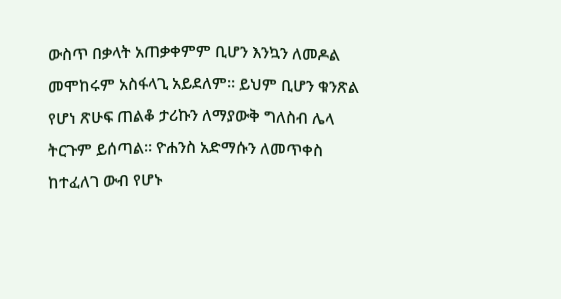ውስጥ በቃላት አጠቃቀምም ቢሆን እንኳን ለመዶል መሞከሩም አስፋላጊ አይደለም። ይህም ቢሆን ቁንጽል የሆነ ጽሁፍ ጠልቆ ታሪኩን ለማያውቅ ግለስብ ሌላ ትርጉም ይሰጣል። ዮሐንስ አድማሱን ለመጥቀስ ከተፈለገ ውብ የሆኑ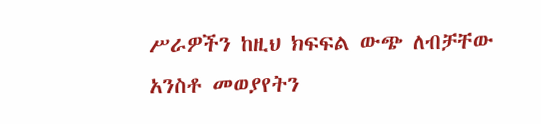ሥራዎችን ከዚህ ክፍፍል ውጭ ለብቻቸው አንስቶ መወያየትን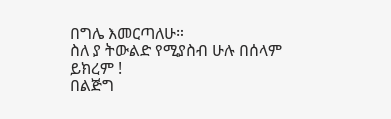በግሌ እመርጣለሁ።
ስለ ያ ትውልድ የሚያስብ ሁሉ በሰላም ይክረም !
በልጅግ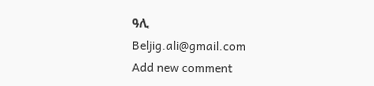ዓሊ
Beljig.ali@gmail.com
Add new comment